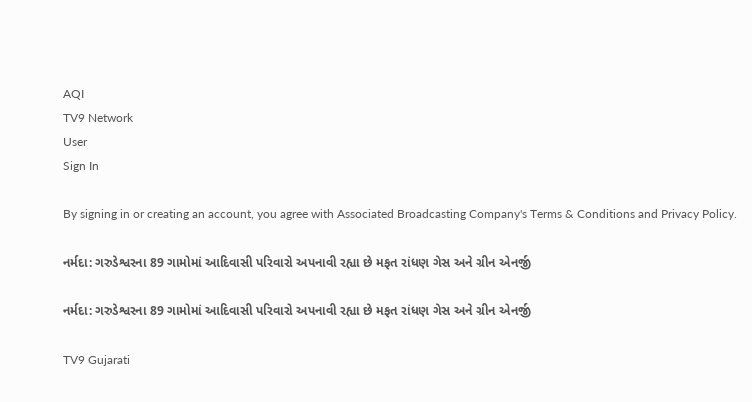AQI
TV9 Network
User
Sign In

By signing in or creating an account, you agree with Associated Broadcasting Company's Terms & Conditions and Privacy Policy.

નર્મદા: ગરુડેશ્વરના 89 ગામોમાં આદિવાસી પરિવારો અપનાવી રહ્યા છે મફત રાંધણ ગેસ અને ગ્રીન એનર્જી

નર્મદા: ગરુડેશ્વરના 89 ગામોમાં આદિવાસી પરિવારો અપનાવી રહ્યા છે મફત રાંધણ ગેસ અને ગ્રીન એનર્જી

TV9 Gujarati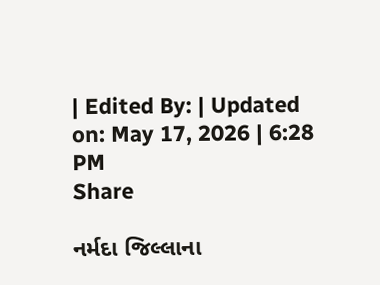| Edited By: | Updated on: May 17, 2026 | 6:28 PM
Share

નર્મદા જિલ્લાના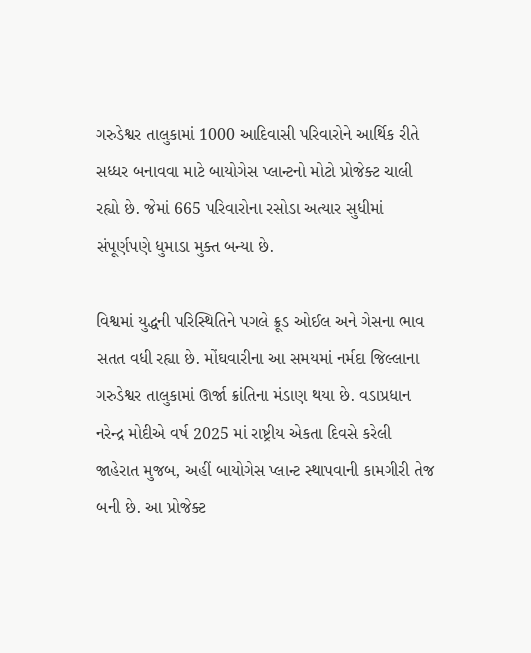ગરુડેશ્વર તાલુકામાં 1000 આદિવાસી પરિવારોને આર્થિક રીતે સધ્ધર બનાવવા માટે બાયોગેસ પ્લાન્ટનો મોટો પ્રોજેક્ટ ચાલી રહ્યો છે. જેમાં 665 પરિવારોના રસોડા અત્યાર સુધીમાં સંપૂર્ણપણે ધુમાડા મુક્ત બન્યા છે.

વિશ્વમાં યુદ્ધની પરિસ્થિતિને પગલે ક્રૂડ ઓઈલ અને ગેસના ભાવ સતત વધી રહ્યા છે. મોંઘવારીના આ સમયમાં નર્મદા જિલ્લાના ગરુડેશ્વર તાલુકામાં ઊર્જા ક્રાંતિના મંડાણ થયા છે. વડાપ્રધાન નરેન્દ્ર મોદીએ વર્ષ 2025 માં રાષ્ટ્રીય એકતા દિવસે કરેલી જાહેરાત મુજબ, અહીં બાયોગેસ પ્લાન્ટ સ્થાપવાની કામગીરી તેજ બની છે. આ પ્રોજેક્ટ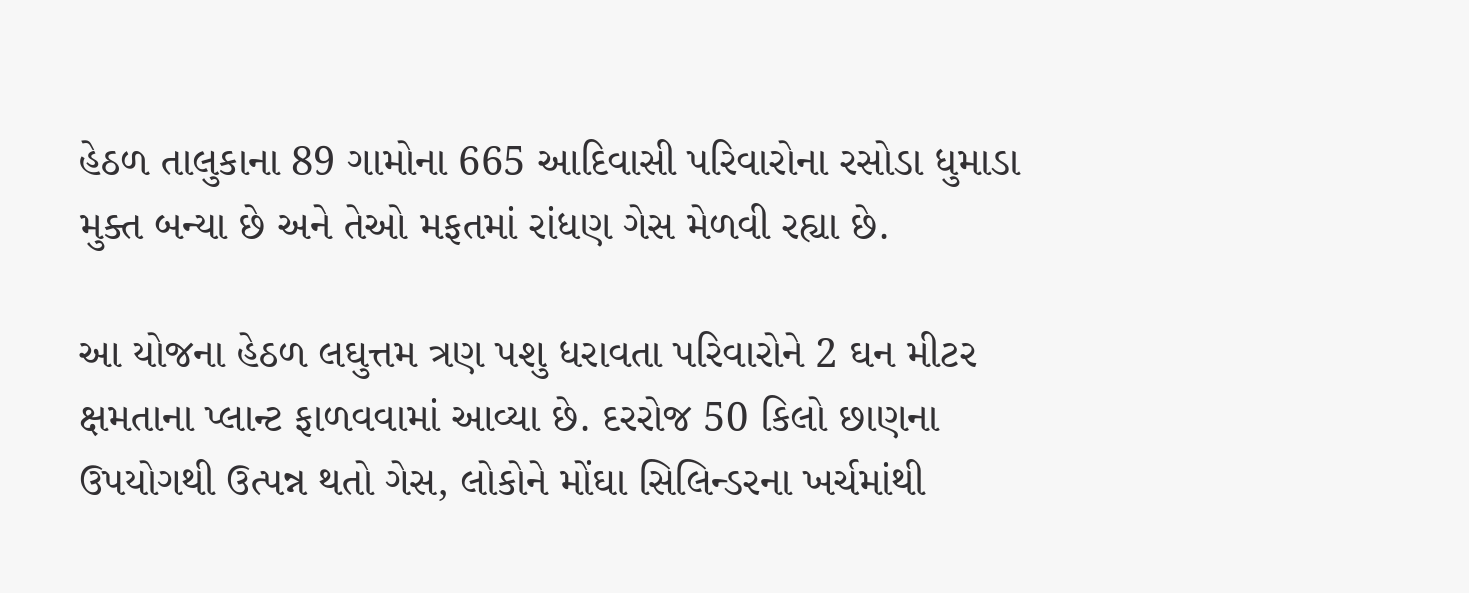હેઠળ તાલુકાના 89 ગામોના 665 આદિવાસી પરિવારોના રસોડા ધુમાડા મુક્ત બન્યા છે અને તેઓ મફતમાં રાંધણ ગેસ મેળવી રહ્યા છે.

આ યોજના હેઠળ લઘુત્તમ ત્રણ પશુ ધરાવતા પરિવારોને 2 ઘન મીટર ક્ષમતાના પ્લાન્ટ ફાળવવામાં આવ્યા છે. દરરોજ 50 કિલો છાણના ઉપયોગથી ઉત્પન્ન થતો ગેસ, લોકોને મોંઘા સિલિન્ડરના ખર્ચમાંથી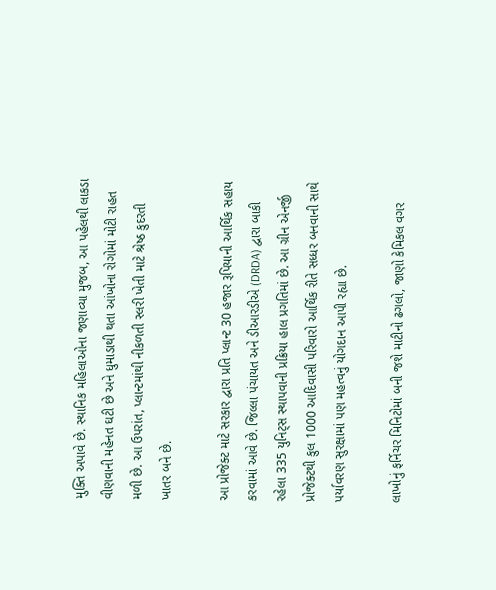મુક્તિ અપાવે છે. સ્થાનિક મહિલાઓના જણાવ્યા મુજબ, આ પહેલથી લાકડા વીણવાની મહેનત ઘટી છે અને ધુમાડાથી થતા આંખોના રોગોમાં મોટી રાહત મળી છે. આ ઉપરાંત, પ્લાન્ટમાંથી નીકળતી સ્લરી ખેતી માટે શ્રેષ્ઠ કુદરતી ખાતર બને છે.

આ પ્રોજેક્ટ માટે સરકાર દ્વારા પ્રતિ પ્લાન્ટ 30 હજાર રૂપિયાની આર્થિક સહાય કરવામાં આવે છે. જિલ્લા પંચાયત અને ડીઆરડીએ (DRDA) દ્વારા બાકી રહેલા 335 યુનિટ્સ સ્થાપવાની પ્રક્રિયા હાલ પ્રગતિમાં છે. આ ગ્રીન એનર્જી પ્રોજેક્ટથી કુલ 1000 આદિવાસી પરિવારો આર્થિક રીતે સધ્ધર બનવાની સાથે પર્યાવરણ સુરક્ષામાં પણ મહત્વનું યોગદાન આપી રહ્યા છે.

લાખોનું ફર્નિચર મિનિટોમાં બની જશે માટીનો ઢગલો, જાણો કેમિકલ વગર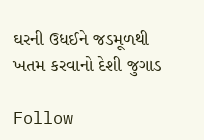ઘરની ઉધઈને જડમૂળથી ખતમ કરવાનો દેશી જુગાડ

Follow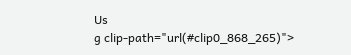Us
g clip-path="url(#clip0_868_265)">